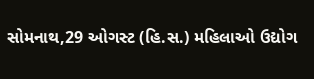સોમનાથ,29 ઓગસ્ટ (હિ.સ.) મહિલાઓ ઉદ્યોગ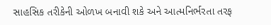સાહસિક તરીકેની ઓળખ બનાવી શકે અને આત્મનિર્ભરતા તરફ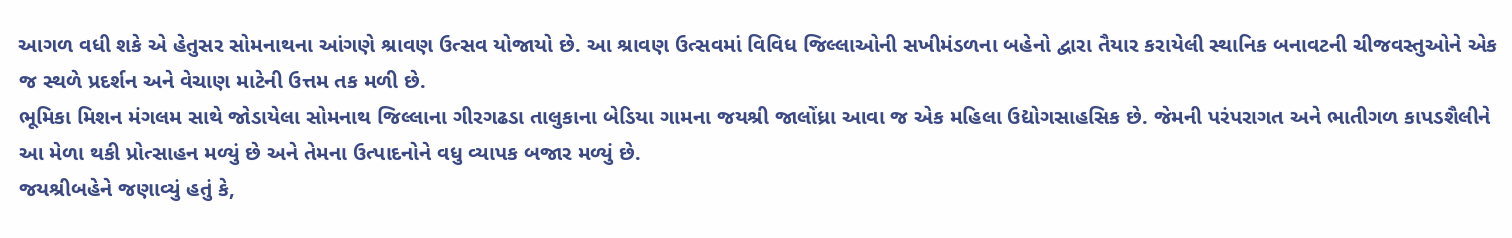આગળ વધી શકે એ હેતુસર સોમનાથના આંગણે શ્રાવણ ઉત્સવ યોજાયો છે. આ શ્રાવણ ઉત્સવમાં વિવિધ જિલ્લાઓની સખીમંડળના બહેનો દ્વારા તૈયાર કરાયેલી સ્થાનિક બનાવટની ચીજવસ્તુઓને એક જ સ્થળે પ્રદર્શન અને વેચાણ માટેની ઉત્તમ તક મળી છે.
ભૂમિકા મિશન મંગલમ સાથે જોડાયેલા સોમનાથ જિલ્લાના ગીરગઢડા તાલુકાના બેડિયા ગામના જયશ્રી જાલોંધ્રા આવા જ એક મહિલા ઉદ્યોગસાહસિક છે. જેમની પરંપરાગત અને ભાતીગળ કાપડશૈલીને આ મેળા થકી પ્રોત્સાહન મળ્યું છે અને તેમના ઉત્પાદનોને વધુ વ્યાપક બજાર મળ્યું છે.
જયશ્રીબહેને જણાવ્યું હતું કે,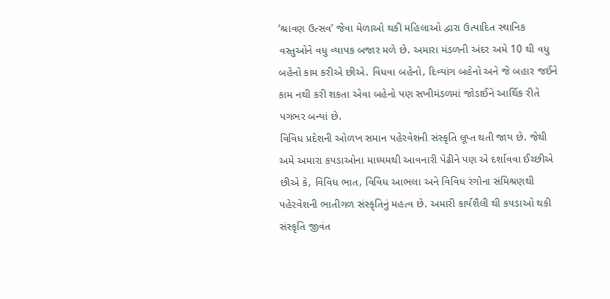‘શ્રાવણ ઉત્સવ’ જેવા મેળાઓ થકી મહિલાઓ દ્વારા ઉત્પાદિત સ્થાનિક વસ્તુઓને વધુ વ્યાપક બજાર મળે છે. અમારા મંડળની અંદર અમે 10 થી વધુ બહેનો કામ કરીએ છીએ. વિધવા બહેનો, દિવ્યાંગ બહેનો અને જે બહાર જઈને કામ નથી કરી શકતા એવા બહેનો પણ સખીમંડળમાં જોડાઈને આર્થિક રીતે પગભર બન્યાં છે.
વિવિધ પ્રદેશની ઓળખ સમાન પહેરવેશની સંસ્કૃતિ લૂપ્ત થતી જાય છે. જેથી અમે અમારા કપડાઓના માધ્યમથી આવનારી પેઢીને પણ એ દર્શાવવા ઈચ્છીએ છીએ કે, વિવિધ ભાત, વિવિધ આભલા અને વિવિધ રંગોના સંમિશ્રણથી પહેરવેશની ભાતીગળ સંસ્કૃતિનું મહત્વ છે. અમારી કાર્યશૈલી થી કપડાઓ થકી સંસ્કૃતિ જીવંત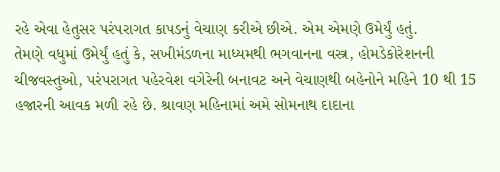રહે એવા હેતુસર પરંપરાગત કાપડનું વેચાણ કરીએ છીએ. એમ એમણે ઉમેર્યું હતું.
તેમણે વધુમાં ઉમેર્યું હતું કે, સખીમંડળના માધ્યમથી ભગવાનના વસ્ત્ર, હોમડેકોરેશનની ચીજવસ્તુઓ, પરંપરાગત પહેરવેશ વગેરેની બનાવટ અને વેચાણથી બહેનોને મહિને 10 થી 15 હજારની આવક મળી રહે છે. શ્રાવણ મહિનામાં અમે સોમનાથ દાદાના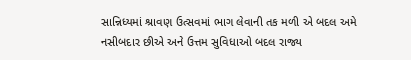સાન્નિધ્યમાં શ્રાવણ ઉત્સવમાં ભાગ લેવાની તક મળી એ બદલ અમે નસીબદાર છીએ અને ઉત્તમ સુવિધાઓ બદલ રાજ્ય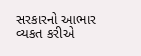સરકારનો આભાર વ્યકત કરીએ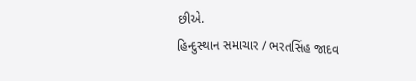છીએ.
હિન્દુસ્થાન સમાચાર / ભરતસિંહ જાદવ